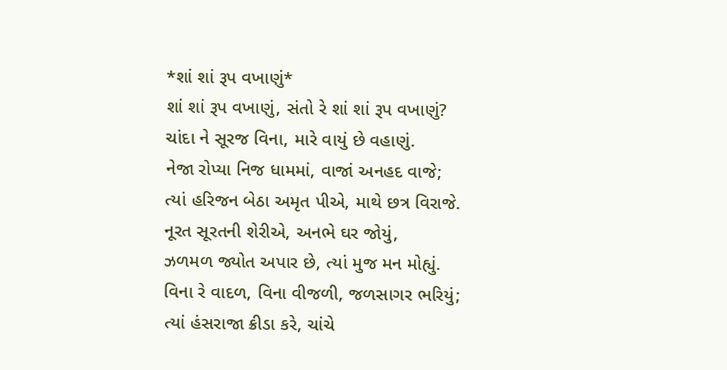*શાં શાં રૂપ વખાણું*
શાં શાં રૂપ વખાણું, સંતો રે શાં શાં રૂપ વખાણું?
ચાંદા ને સૂરજ વિના, મારે વાયું છે વહાણું.
નેજા રોપ્યા નિજ ધામમાં, વાજાં અનહદ વાજે;
ત્યાં હરિજન બેઠા અમૃત પીએ, માથે છત્ર વિરાજે.
નૂરત સૂરતની શેરીએ, અનભે ઘર જોયું,
ઝળમળ જ્યોત અપાર છે, ત્યાં મુજ મન મોહ્યું.
વિના રે વાદળ, વિના વીજળી, જળસાગર ભરિયું;
ત્યાં હંસરાજા ક્રીડા કરે, ચાંચે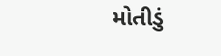મોતીડું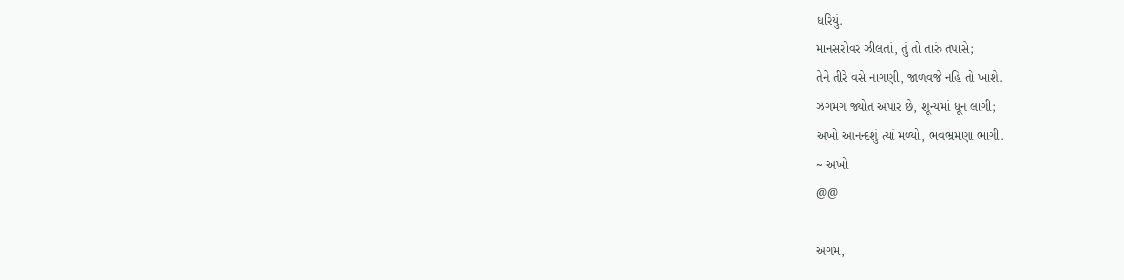ધરિયું.
માનસરોવર ઝીલતાં, તું તો તારું તપાસે;
તેને તીરે વસે નાગણી, જાળવજે નહિ તો ખાશે.
ઝગમગ જ્યોત અપાર છે, શૂન્યમાં ધૂન લાગી;
અખો આનન્દશું ત્યાં મળ્યો, ભવભ્રમણા ભાગી.
~ અખો
@@

અગમ,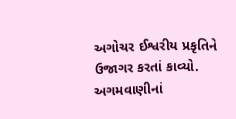અગોચર ઈશ્વરીય પ્રકૃતિને ઉજાગર કરતાં કાવ્યો.
અગમવાણીનાં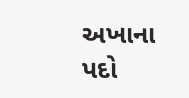અખાના પદો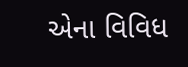એના વિવિધ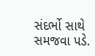સંદર્ભો સાથે સમજવા પડે.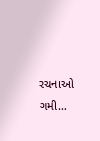રચનાઓ ગમી…